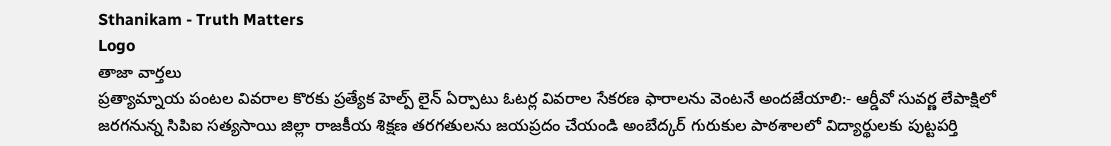Sthanikam - Truth Matters
Logo
తాజా వార్తలు
ప్రత్యామ్నాయ పంటల వివరాల కొరకు ప్రత్యేక హెల్ప్ లైన్ ఏర్పాటు ఓటర్ల వివరాల సేకరణ ఫారాలను వెంటనే అందజేయాలి:- ఆర్డీవో సువర్ణ లేపాక్షిలో జరగనున్న సిపిఐ సత్యసాయి జిల్లా రాజకీయ శిక్షణ తరగతులను జయప్రదం చేయండి అంబేద్కర్ గురుకుల పాఠశాలలో విద్యార్థులకు పుట్టపర్తి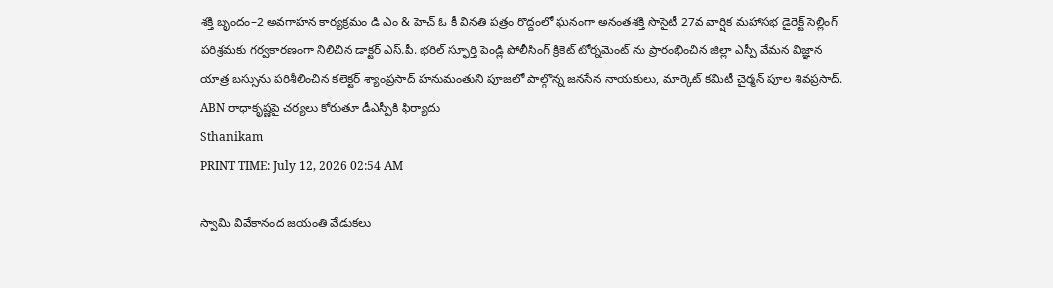శక్తి బృందం–2 అవగాహన కార్యక్రమం డి ఎం & హెచ్ ఓ కీ వినతి పత్రం రొద్దంలో ఘనంగా అనంతశక్తి సొసైటీ 27వ వార్షిక మహాసభ డైరెక్ట్ సెల్లింగ్ పరిశ్రమకు గర్వకారణంగా నిలిచిన డాక్టర్ ఎస్.పీ. భరిల్ స్ఫూర్తి పెండ్లి పోలీసింగ్ క్రికెట్ టోర్నమెంట్ ను ప్రారంభించిన జిల్లా ఎస్పీ వేమన విజ్ఞాన యాత్ర బస్సును పరిశీలించిన కలెక్టర్ శ్యాంప్రసాద్ హనుమంతుని పూజలో పాల్గొన్న జనసేన నాయకులు, మార్కెట్ కమిటీ చైర్మన్ పూల శివప్రసాద్. ABN రాధాకృష్ణపై చర్యలు కోరుతూ డీఎస్పీకి ఫిర్యాదు
Sthanikam
PRINT TIME: July 12, 2026 02:54 AM

స్వామి వివేకానంద జయంతి వేడుకలు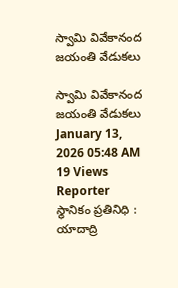స్వామి వివేకానంద జయంతి వేడుకలు

స్వామి వివేకానంద జయంతి వేడుకలు
January 13, 2026 05:48 AM 19 Views
Reporter
స్థానికం ప్రతినిధి : యాదాద్రి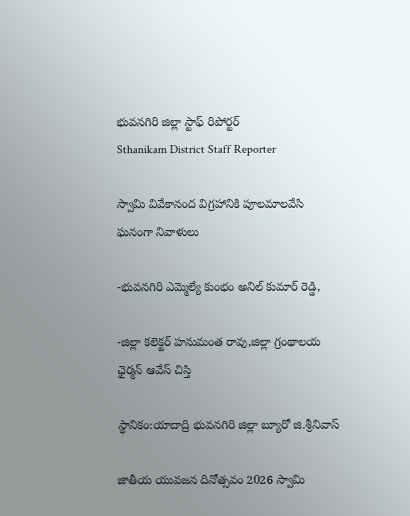భువనగిరి జిల్లా స్టాఫ్ రిపోర్టర్
Sthanikam District Staff Reporter

స్వామి వివేకానంద విగ్రహానికి పూలమాలవేసి ఘనంగా నివాళులు

-భువనగిరి ఎమ్మెల్యే కుంభం అనిల్ కుమార్ రెడ్డి,

-జిల్లా కలెక్టర్ హనుమంత రావు,జిల్లా గ్రంథాలయ ఛైర్మన్ ఆవేస్ చిస్తి

స్థానికం:యాదాద్రి భువనగిరి జిల్లా బ్యూరో జి.శ్రీనివాస్

జాతీయ యువజన దినోత్సవం 2026 స్వామి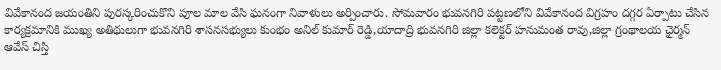వివేకానంద జయంతిని పురస్కరించుకొని పూల మాల వేసి ఘనంగా నివాళులు అర్పించారు. సోమవారం భువనగిరి పట్టణలోని వివేకానంద విగ్రహం దగ్గర ఏర్పాటు చేసిన కార్యక్రమానికి ముఖ్య అతిథులుగా భువనగిరి శాసనసభ్యులు కుంభం అనిల్ కుమార్ రెడ్డి,యాదాద్రి భువనగిరి జిల్లా కలెక్టర్ హనుమంత రావు,జిల్లా గ్రంథాలయ ఛైర్మన్ ఆవేస్ చిస్తి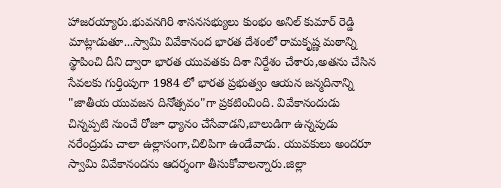హాజరయ్యారు.భువనగిరి శాసనసభ్యులు కుంభం అనిల్ కుమార్ రెడ్డి మాట్లాడుతూ...స్వామి వివేకానంద భారత దేశంలో రామకృష్ణ మఠాన్ని స్థాపించి దీని ద్వారా భారత యువతకు దిశా నిర్దేశం చేశారు,అతను చేసిన సేవలకు గుర్తింపుగా 1984 లో భారత ప్రభుత్వం ఆయన జన్మదినాన్ని "జాతీయ యువజన దినోత్సవం"గా ప్రకటించింది. వివేకానందుడు చిన్నప్పటి నుంచే రోజూ ధ్యానం చేసేవాడని,బాలుడిగా ఉన్నపుడు నరేంద్రుడు చాలా ఉల్లాసంగా,చిలిపిగా ఉండేవాడు. యువకులు అందరూ స్వామి వివేకానందను ఆదర్శంగా తీసుకోవాలన్నారు.జిల్లా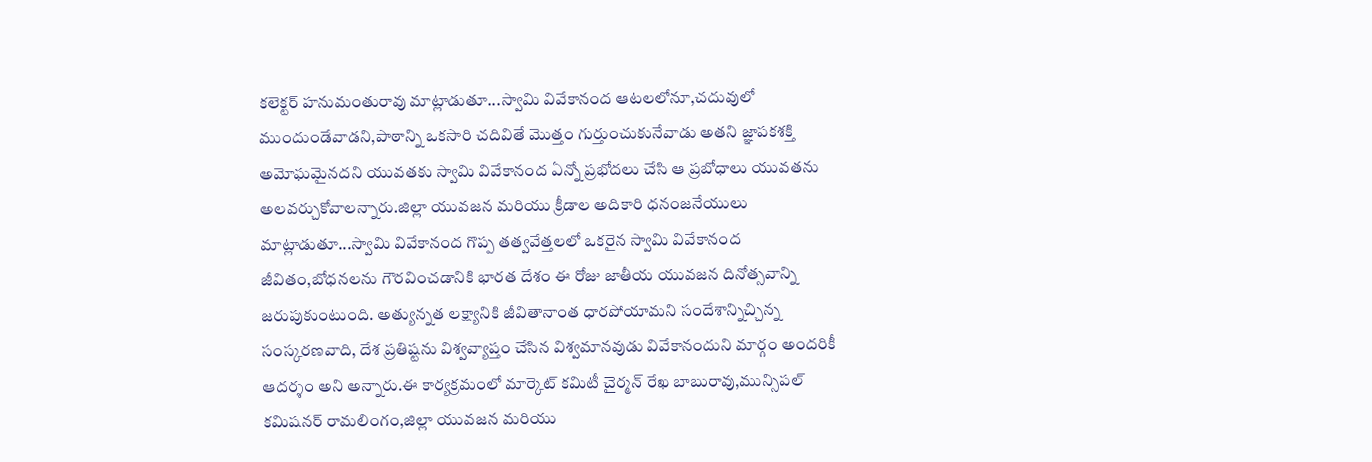కలెక్టర్ హనుమంతురావు మాట్లాడుతూ...స్వామి వివేకానంద ఆటలలోనూ,చదువులో ముందుండేవాడని,పాఠాన్ని ఒకసారి చదివితే మొత్తం గుర్తుంచుకునేవాడు అతని జ్ఞాపకశక్తి అమోఘమైనదని యువతకు స్వామి వివేకానంద ఏన్నో ప్రభోదలు చేసి ఆ ప్రబోధాలు యువతను అలవర్చుకోవాలన్నారు.జిల్లా యువజన మరియు క్రీడాల అదికారి ధనంజనేయులు మాట్లాడుతూ...స్వామి వివేకానంద గొప్ప తత్వవేత్తలలో ఒకరైన స్వామి వివేకానంద జీవితం,బోధనలను గౌరవించడానికి భారత దేశం ఈ రోజు జాతీయ యువజన దినోత్సవాన్ని జరుపుకుంటుంది. అత్యున్నత లక్ష్యానికి జీవితానాంత ధారపోయామని సందేశాన్నిచ్చిన్న సంస్కరణవాది, దేశ ప్రతిష్టను విశ్వవ్యాప్తం చేసిన విశ్వమానవుడు వివేకానందుని మార్గం అందరికీ ఆదర్శం అని అన్నారు.ఈ కార్యక్రమంలో మార్కెట్ కమిటీ చైర్మన్ రేఖ బాబురావు,మున్సిపల్ కమిషనర్ రామలింగం,జిల్లా యువజన మరియు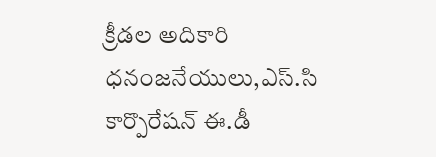క్రీడల అదికారి ధనంజనేయులు,ఎస్.సి కార్పొరేషన్ ఈ.డీ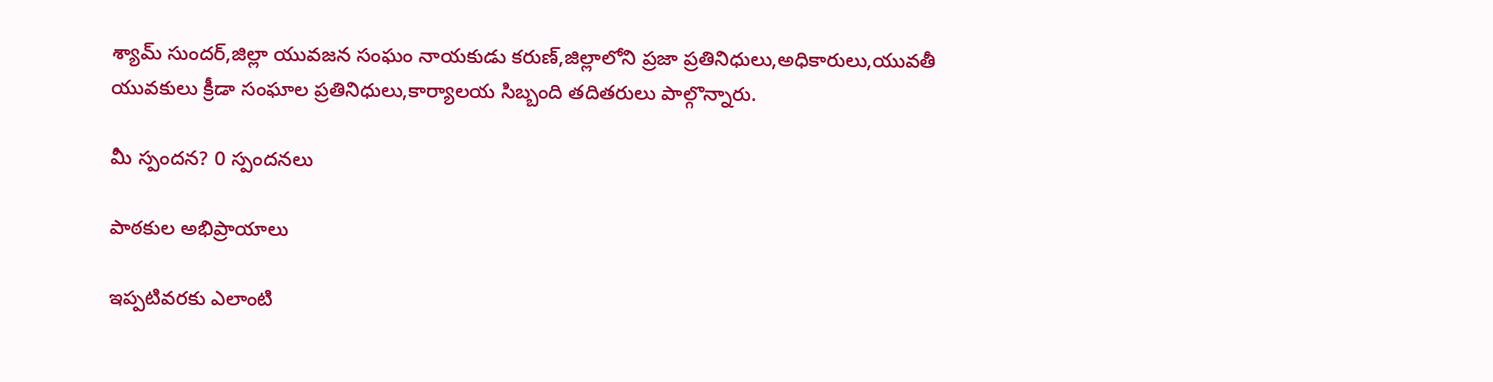శ్యామ్ సుందర్,జిల్లా యువజన సంఘం నాయకుడు కరుణ్,జిల్లాలోని ప్రజా ప్రతినిధులు,అధికారులు,యువతీ యువకులు క్రీడా సంఘాల ప్రతినిధులు,కార్యాలయ సిబ్బంది తదితరులు పాల్గొన్నారు.

మీ స్పందన? 0 స్పందనలు

పాఠకుల అభిప్రాయాలు

ఇప్పటివరకు ఎలాంటి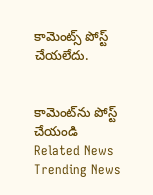కామెంట్స్ పోస్ట్ చేయలేదు.


కామెంట్‌ను పోస్ట్ చేయండి
Related News
Trending News